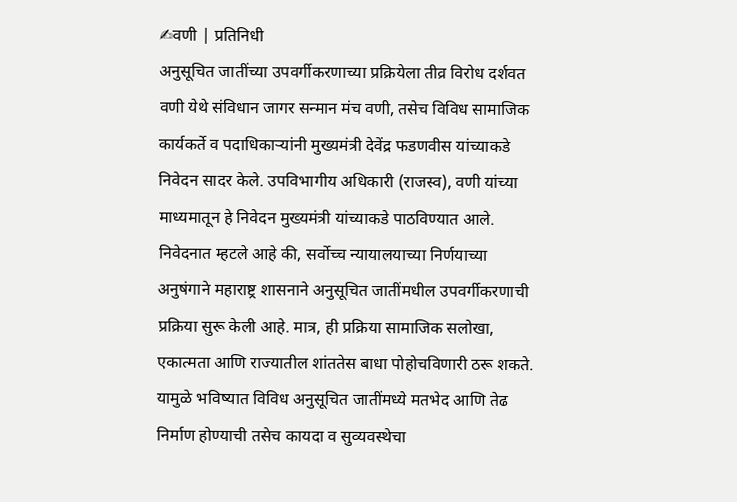✍वणी | प्रतिनिधी
अनुसूचित जातींच्या उपवर्गीकरणाच्या प्रक्रियेला तीव्र विरोध दर्शवत वणी येथे संविधान जागर सन्मान मंच वणी, तसेच विविध सामाजिक कार्यकर्ते व पदाधिकाऱ्यांनी मुख्यमंत्री देवेंद्र फडणवीस यांच्याकडे निवेदन सादर केले. उपविभागीय अधिकारी (राजस्व), वणी यांच्या माध्यमातून हे निवेदन मुख्यमंत्री यांच्याकडे पाठविण्यात आले.
निवेदनात म्हटले आहे की, सर्वोच्च न्यायालयाच्या निर्णयाच्या अनुषंगाने महाराष्ट्र शासनाने अनुसूचित जातींमधील उपवर्गीकरणाची प्रक्रिया सुरू केली आहे. मात्र, ही प्रक्रिया सामाजिक सलोखा, एकात्मता आणि राज्यातील शांततेस बाधा पोहोचविणारी ठरू शकते. यामुळे भविष्यात विविध अनुसूचित जातींमध्ये मतभेद आणि तेढ निर्माण होण्याची तसेच कायदा व सुव्यवस्थेचा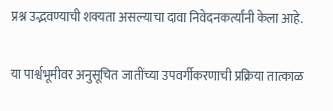प्रश्न उद्भवण्याची शक्यता असल्याचा दावा निवेदनकर्त्यांनी केला आहे.

या पार्श्वभूमीवर अनुसूचित जातींच्या उपवर्गीकरणाची प्रक्रिया तात्काळ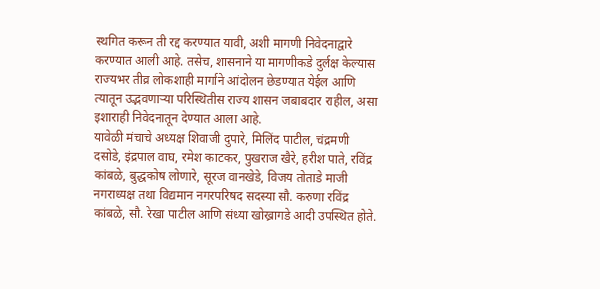स्थगित करून ती रद्द करण्यात यावी, अशी मागणी निवेदनाद्वारे करण्यात आली आहे. तसेच, शासनाने या मागणीकडे दुर्लक्ष केल्यास राज्यभर तीव्र लोकशाही मार्गाने आंदोलन छेडण्यात येईल आणि त्यातून उद्भवणाऱ्या परिस्थितीस राज्य शासन जबाबदार राहील, असा इशाराही निवेदनातून देण्यात आला आहे.
यावेळी मंचाचे अध्यक्ष शिवाजी दुपारे, मिलिंद पाटील, चंद्रमणी दसोडे, इंद्रपाल वाघ, रमेश काटकर, पुखराज खैरे, हरीश पाते, रविंद्र कांबळे, बुद्धकोष लोणारे, सूरज वानखेडे, विजय तोताडे माजी नगराध्यक्ष तथा विद्यमान नगरपरिषद सदस्या सौ. करुणा रविंद्र कांबळे, सौ. रेखा पाटील आणि संध्या खोख्रागडे आदी उपस्थित होते.